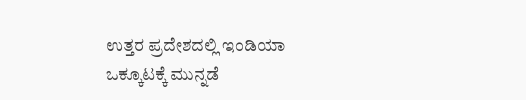ಉತ್ತರ ಪ್ರದೇಶದಲ್ಲಿ ಇಂಡಿಯಾ ಒಕ್ಕೂಟಕ್ಕೆ ಮುನ್ನಡೆ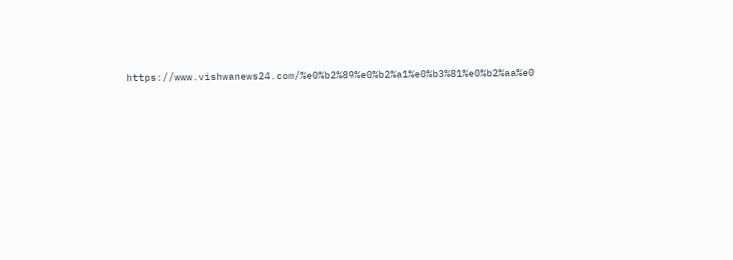https://www.vishwanews24.com/%e0%b2%89%e0%b2%a1%e0%b3%81%e0%b2%aa%e0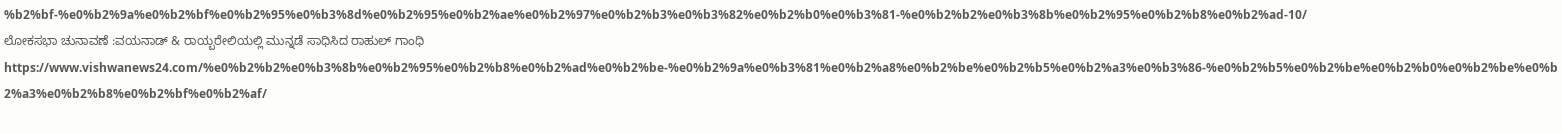%b2%bf-%e0%b2%9a%e0%b2%bf%e0%b2%95%e0%b3%8d%e0%b2%95%e0%b2%ae%e0%b2%97%e0%b2%b3%e0%b3%82%e0%b2%b0%e0%b3%81-%e0%b2%b2%e0%b3%8b%e0%b2%95%e0%b2%b8%e0%b2%ad-10/
ಲೋಕಸಭಾ ಚುನಾವಣೆ :ವಯನಾಡ್ & ರಾಯ್ಬರೇಲಿಯಲ್ಲಿ ಮುನ್ನಡೆ ಸಾಧಿಸಿದ ರಾಹುಲ್ ಗಾಂಧಿ https://www.vishwanews24.com/%e0%b2%b2%e0%b3%8b%e0%b2%95%e0%b2%b8%e0%b2%ad%e0%b2%be-%e0%b2%9a%e0%b3%81%e0%b2%a8%e0%b2%be%e0%b2%b5%e0%b2%a3%e0%b3%86-%e0%b2%b5%e0%b2%be%e0%b2%b0%e0%b2%be%e0%b2%a3%e0%b2%b8%e0%b2%bf%e0%b2%af/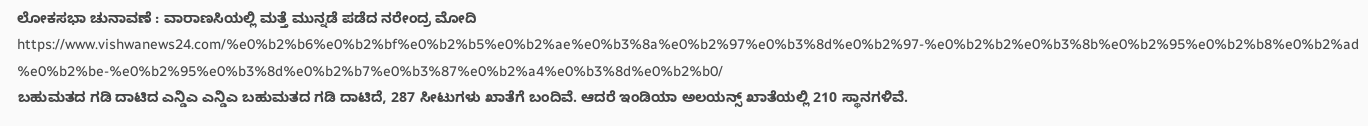ಲೋಕಸಭಾ ಚುನಾವಣೆ : ವಾರಾಣಸಿಯಲ್ಲಿ ಮತ್ತೆ ಮುನ್ನಡೆ ಪಡೆದ ನರೇಂದ್ರ ಮೋದಿ https://www.vishwanews24.com/%e0%b2%b6%e0%b2%bf%e0%b2%b5%e0%b2%ae%e0%b3%8a%e0%b2%97%e0%b3%8d%e0%b2%97-%e0%b2%b2%e0%b3%8b%e0%b2%95%e0%b2%b8%e0%b2%ad%e0%b2%be-%e0%b2%95%e0%b3%8d%e0%b2%b7%e0%b3%87%e0%b2%a4%e0%b3%8d%e0%b2%b0/
ಬಹುಮತದ ಗಡಿ ದಾಟಿದ ಎನ್ಡಿಎ ಎನ್ಡಿಎ ಬಹುಮತದ ಗಡಿ ದಾಟಿದೆ, 287 ಸೀಟುಗಳು ಖಾತೆಗೆ ಬಂದಿವೆ. ಆದರೆ ಇಂಡಿಯಾ ಅಲಯನ್ಸ್ ಖಾತೆಯಲ್ಲಿ 210 ಸ್ಥಾನಗಳಿವೆ.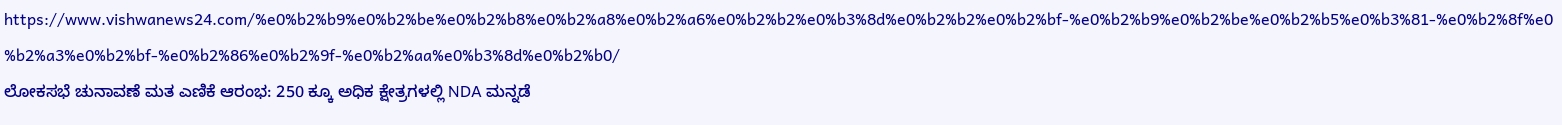https://www.vishwanews24.com/%e0%b2%b9%e0%b2%be%e0%b2%b8%e0%b2%a8%e0%b2%a6%e0%b2%b2%e0%b3%8d%e0%b2%b2%e0%b2%bf-%e0%b2%b9%e0%b2%be%e0%b2%b5%e0%b3%81-%e0%b2%8f%e0%b2%a3%e0%b2%bf-%e0%b2%86%e0%b2%9f-%e0%b2%aa%e0%b3%8d%e0%b2%b0/
ಲೋಕಸಭೆ ಚುನಾವಣೆ ಮತ ಎಣಿಕೆ ಆರಂಭ: 250 ಕ್ಕೂ ಅಧಿಕ ಕ್ಷೇತ್ರಗಳಲ್ಲಿ NDA ಮನ್ನಡೆ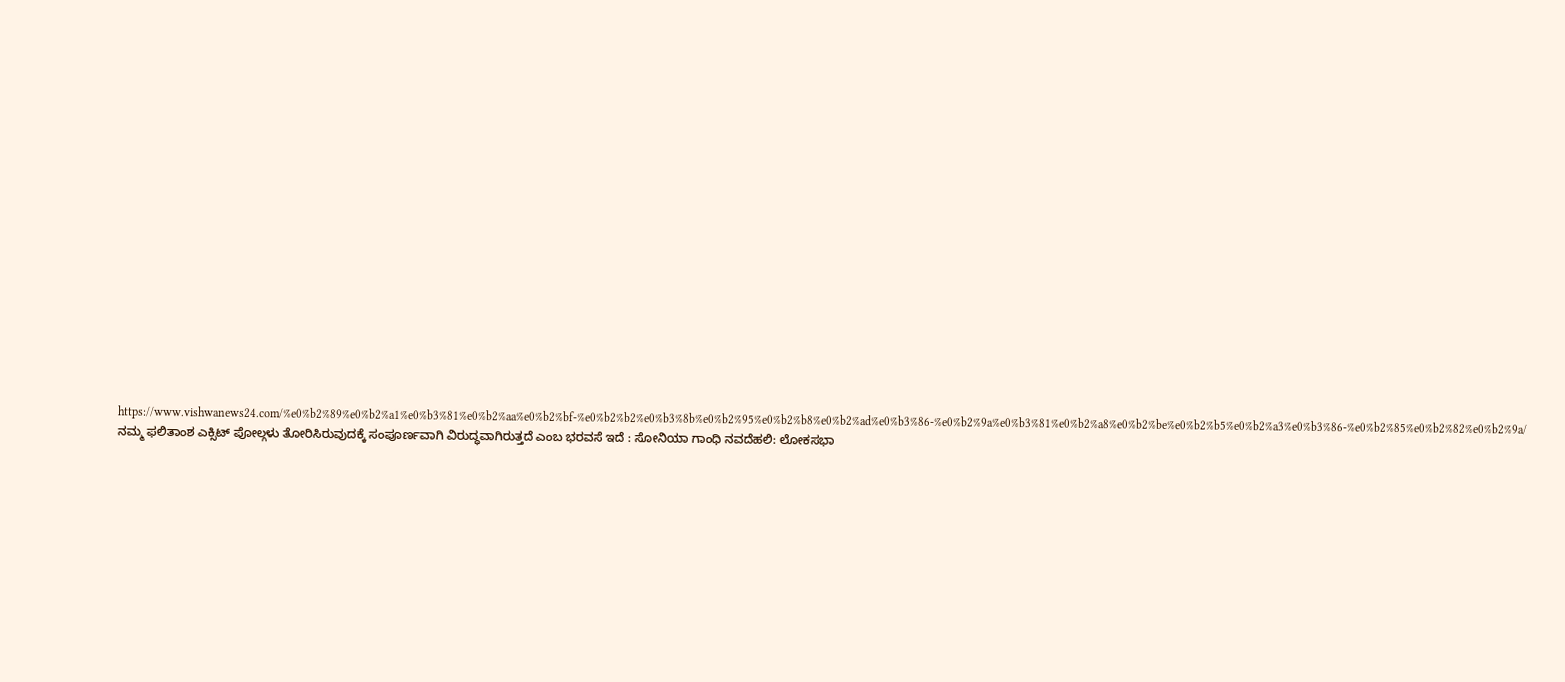https://www.vishwanews24.com/%e0%b2%89%e0%b2%a1%e0%b3%81%e0%b2%aa%e0%b2%bf-%e0%b2%b2%e0%b3%8b%e0%b2%95%e0%b2%b8%e0%b2%ad%e0%b3%86-%e0%b2%9a%e0%b3%81%e0%b2%a8%e0%b2%be%e0%b2%b5%e0%b2%a3%e0%b3%86-%e0%b2%85%e0%b2%82%e0%b2%9a/
ನಮ್ಮ ಫಲಿತಾಂಶ ಎಕ್ಸಿಟ್ ಪೋಲ್ಗಳು ತೋರಿಸಿರುವುದಕ್ಕೆ ಸಂಪೂರ್ಣವಾಗಿ ವಿರುದ್ಧವಾಗಿರುತ್ತದೆ ಎಂಬ ಭರವಸೆ ಇದೆ : ಸೋನಿಯಾ ಗಾಂಧಿ ನವದೆಹಲಿ: ಲೋಕಸಭಾ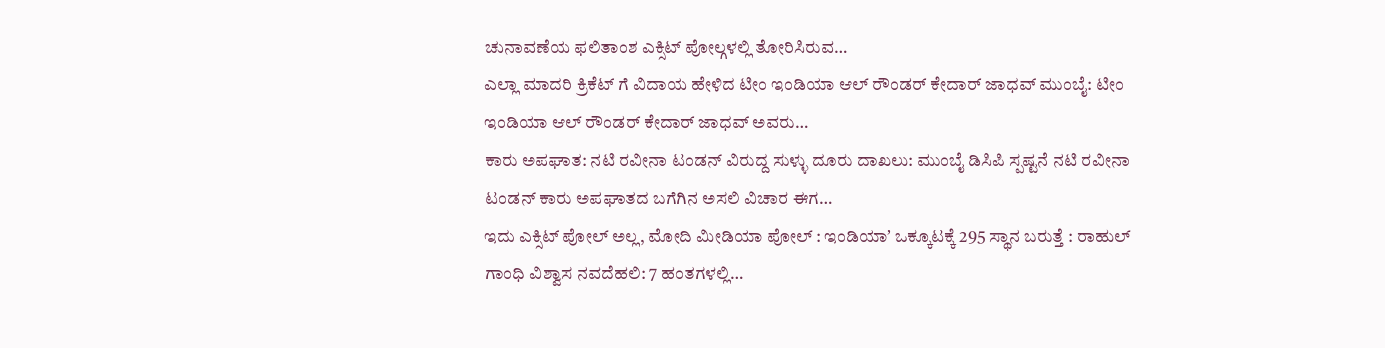ಚುನಾವಣೆಯ ಫಲಿತಾಂಶ ಎಕ್ಸಿಟ್ ಪೋಲ್ಗಳಲ್ಲಿ ತೋರಿಸಿರುವ…
ಎಲ್ಲಾ ಮಾದರಿ ಕ್ರಿಕೆಟ್ ಗೆ ವಿದಾಯ ಹೇಳಿದ ಟೀಂ ಇಂಡಿಯಾ ಆಲ್ ರೌಂಡರ್ ಕೇದಾರ್ ಜಾಧವ್ ಮುಂಬೈ: ಟೀಂ ಇಂಡಿಯಾ ಆಲ್ ರೌಂಡರ್ ಕೇದಾರ್ ಜಾಧವ್ ಅವರು…
ಕಾರು ಅಪಘಾತ: ನಟಿ ರವೀನಾ ಟಂಡನ್ ವಿರುದ್ದ ಸುಳ್ಳು ದೂರು ದಾಖಲು: ಮುಂಬೈ ಡಿಸಿಪಿ ಸ್ಪಷ್ಟನೆ ನಟಿ ರವೀನಾ ಟಂಡನ್ ಕಾರು ಅಪಘಾತದ ಬಗೆಗಿನ ಅಸಲಿ ವಿಚಾರ ಈಗ…
ಇದು ಎಕ್ಸಿಟ್ ಪೋಲ್ ಅಲ್ಲ, ಮೋದಿ ಮೀಡಿಯಾ ಪೋಲ್ : ಇಂಡಿಯಾʼ ಒಕ್ಕೂಟಕ್ಕೆ 295 ಸ್ಥಾನ ಬರುತ್ತೆ : ರಾಹುಲ್ ಗಾಂಧಿ ವಿಶ್ವಾಸ ನವದೆಹಲಿ: 7 ಹಂತಗಳಲ್ಲಿ…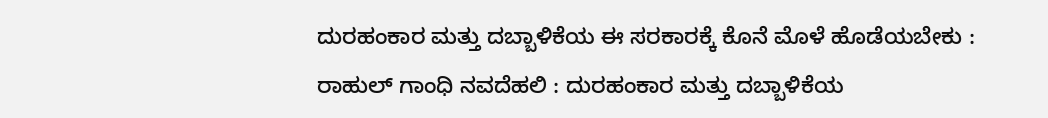ದುರಹಂಕಾರ ಮತ್ತು ದಬ್ಬಾಳಿಕೆಯ ಈ ಸರಕಾರಕ್ಕೆ ಕೊನೆ ಮೊಳೆ ಹೊಡೆಯಬೇಕು : ರಾಹುಲ್ ಗಾಂಧಿ ನವದೆಹಲಿ : ದುರಹಂಕಾರ ಮತ್ತು ದಬ್ಬಾಳಿಕೆಯ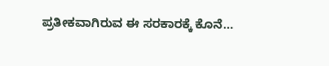ಪ್ರತೀಕವಾಗಿರುವ ಈ ಸರಕಾರಕ್ಕೆ ಕೊನೆ…